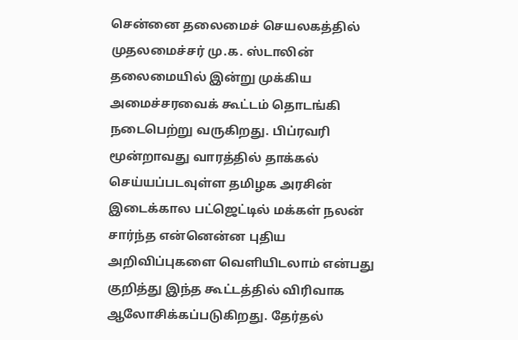சென்னை தலைமைச் செயலகத்தில் முதலமைச்சர் மு.க. ஸ்டாலின் தலைமையில் இன்று முக்கிய அமைச்சரவைக் கூட்டம் தொடங்கி நடைபெற்று வருகிறது. பிப்ரவரி மூன்றாவது வாரத்தில் தாக்கல் செய்யப்படவுள்ள தமிழக அரசின் இடைக்கால பட்ஜெட்டில் மக்கள் நலன் சார்ந்த என்னென்ன புதிய அறிவிப்புகளை வெளியிடலாம் என்பது குறித்து இந்த கூட்டத்தில் விரிவாக ஆலோசிக்கப்படுகிறது. தேர்தல்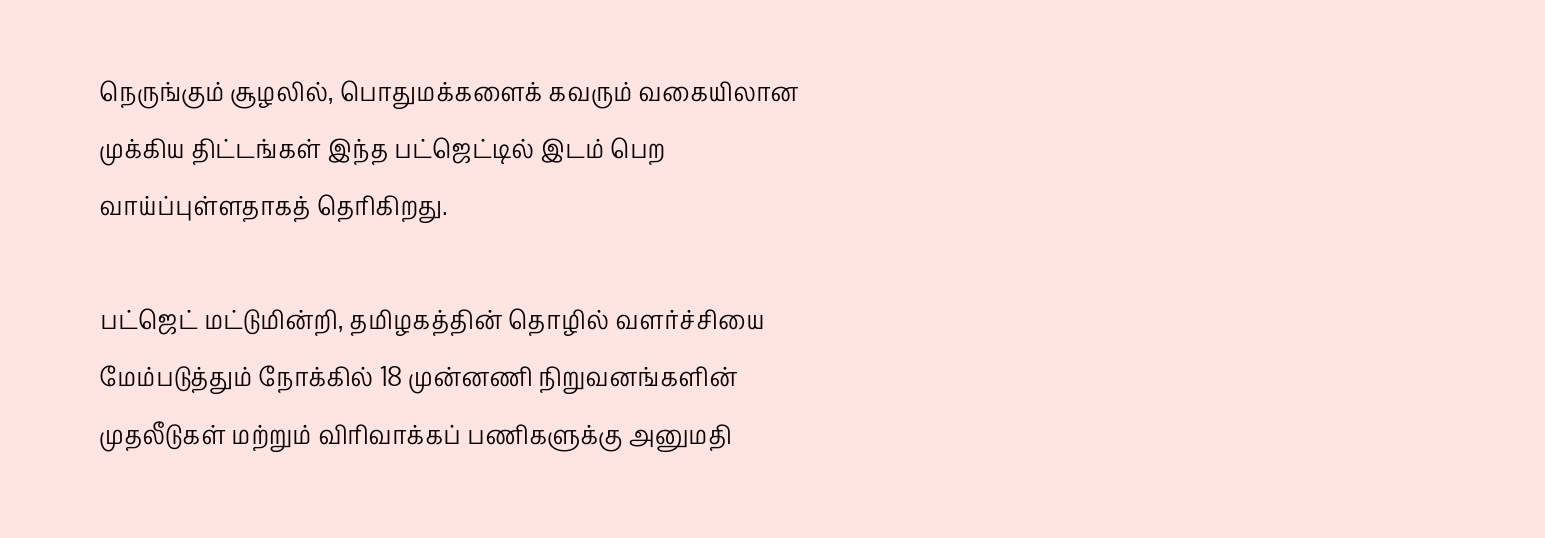நெருங்கும் சூழலில், பொதுமக்களைக் கவரும் வகையிலான முக்கிய திட்டங்கள் இந்த பட்ஜெட்டில் இடம் பெற வாய்ப்புள்ளதாகத் தெரிகிறது.

பட்ஜெட் மட்டுமின்றி, தமிழகத்தின் தொழில் வளர்ச்சியை மேம்படுத்தும் நோக்கில் 18 முன்னணி நிறுவனங்களின் முதலீடுகள் மற்றும் விரிவாக்கப் பணிகளுக்கு அனுமதி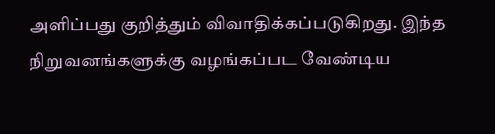அளிப்பது குறித்தும் விவாதிக்கப்படுகிறது. இந்த நிறுவனங்களுக்கு வழங்கப்பட வேண்டிய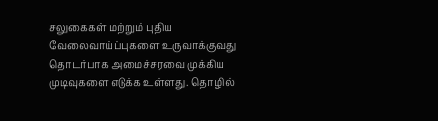சலுகைகள் மற்றும் புதிய வேலைவாய்ப்புகளை உருவாக்குவது தொடர்பாக அமைச்சரவை முக்கிய முடிவுகளை எடுக்க உள்ளது. தொழில்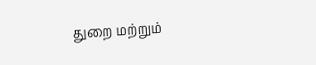துறை மற்றும்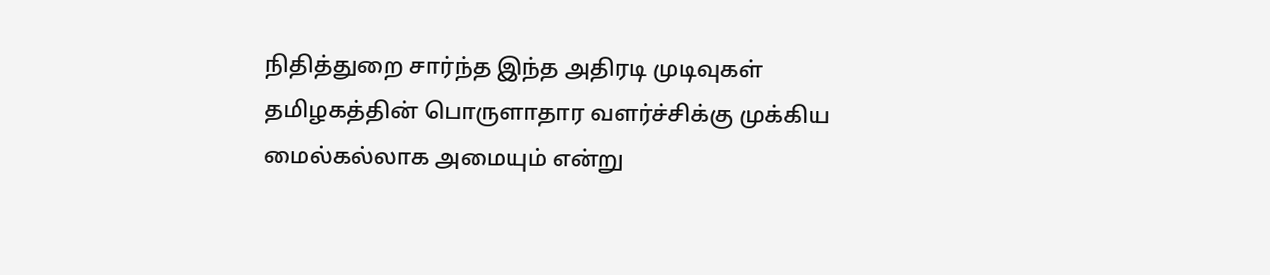நிதித்துறை சார்ந்த இந்த அதிரடி முடிவுகள் தமிழகத்தின் பொருளாதார வளர்ச்சிக்கு முக்கிய மைல்கல்லாக அமையும் என்று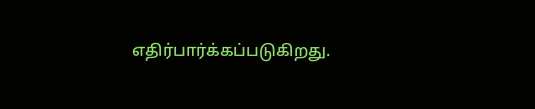எதிர்பார்க்கப்படுகிறது.